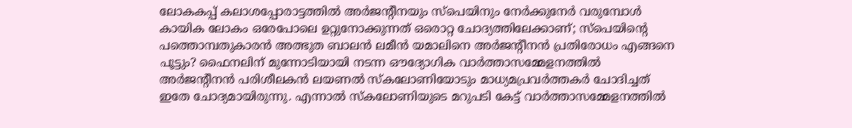ലോകകപ്പ് കലാശപ്പോരാട്ടത്തിൽ അർജന്റീനയും സ്പെയിനും നേർക്കുനേർ വരുമ്പോൾ കായിക ലോകം ഒരേപോലെ ഉറ്റുനോക്കുന്നത് ഒരൊറ്റ ചോദ്യത്തിലേക്കാണ്; സ്പെയിന്റെ പത്തൊമ്പതുകാരൻ അത്ഭുത ബാലൻ ലമീൻ യമാലിനെ അർജന്റീനൻ പ്രതിരോധം എങ്ങനെ പൂട്ടും? ഫൈനലിന് മുന്നോടിയായി നടന്ന ഔദ്യോഗിക വാർത്താസമ്മേളനത്തിൽ അർജന്റീനൻ പരിശീലകൻ ലയണൽ സ്കലോണിയോടും മാധ്യമപ്രവർത്തകർ ചോദിച്ചത് ഇതേ ചോദ്യമായിരുന്നു. എന്നാൽ സ്കലോണിയുടെ മറുപടി കേട്ട് വാർത്താസമ്മേളനത്തിൽ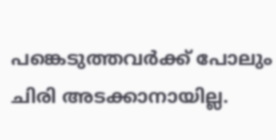പങ്കെടുത്തവർക്ക് പോലും ചിരി അടക്കാനായില്ല.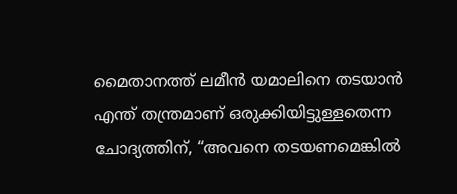മൈതാനത്ത് ലമീൻ യമാലിനെ തടയാൻ എന്ത് തന്ത്രമാണ് ഒരുക്കിയിട്ടുള്ളതെന്ന ചോദ്യത്തിന്, “അവനെ തടയണമെങ്കിൽ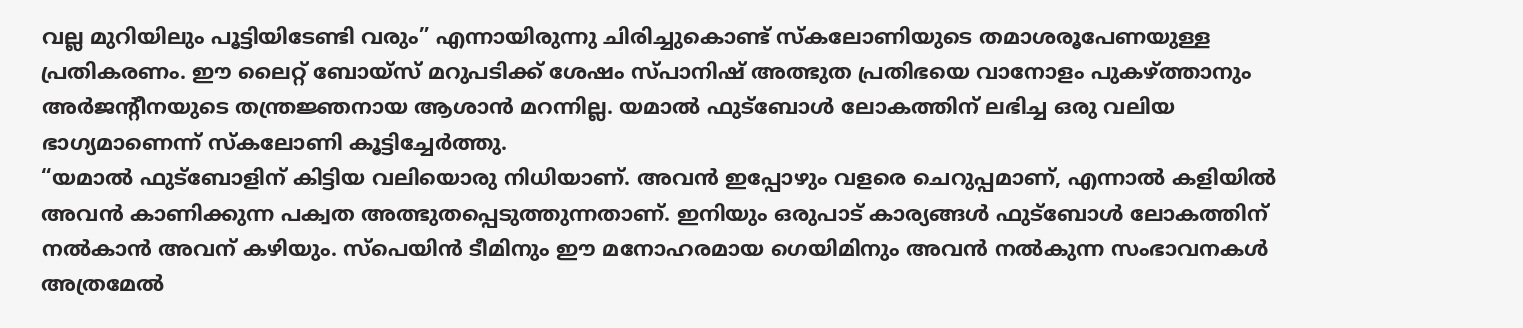വല്ല മുറിയിലും പൂട്ടിയിടേണ്ടി വരും” എന്നായിരുന്നു ചിരിച്ചുകൊണ്ട് സ്കലോണിയുടെ തമാശരൂപേണയുള്ള പ്രതികരണം. ഈ ലൈറ്റ് ബോയ്സ് മറുപടിക്ക് ശേഷം സ്പാനിഷ് അത്ഭുത പ്രതിഭയെ വാനോളം പുകഴ്ത്താനും അർജന്റീനയുടെ തന്ത്രജ്ഞനായ ആശാൻ മറന്നില്ല. യമാൽ ഫുട്ബോൾ ലോകത്തിന് ലഭിച്ച ഒരു വലിയ ഭാഗ്യമാണെന്ന് സ്കലോണി കൂട്ടിച്ചേർത്തു.
“യമാൽ ഫുട്ബോളിന് കിട്ടിയ വലിയൊരു നിധിയാണ്. അവൻ ഇപ്പോഴും വളരെ ചെറുപ്പമാണ്, എന്നാൽ കളിയിൽ അവൻ കാണിക്കുന്ന പക്വത അത്ഭുതപ്പെടുത്തുന്നതാണ്. ഇനിയും ഒരുപാട് കാര്യങ്ങൾ ഫുട്ബോൾ ലോകത്തിന് നൽകാൻ അവന് കഴിയും. സ്പെയിൻ ടീമിനും ഈ മനോഹരമായ ഗെയിമിനും അവൻ നൽകുന്ന സംഭാവനകൾ അത്രമേൽ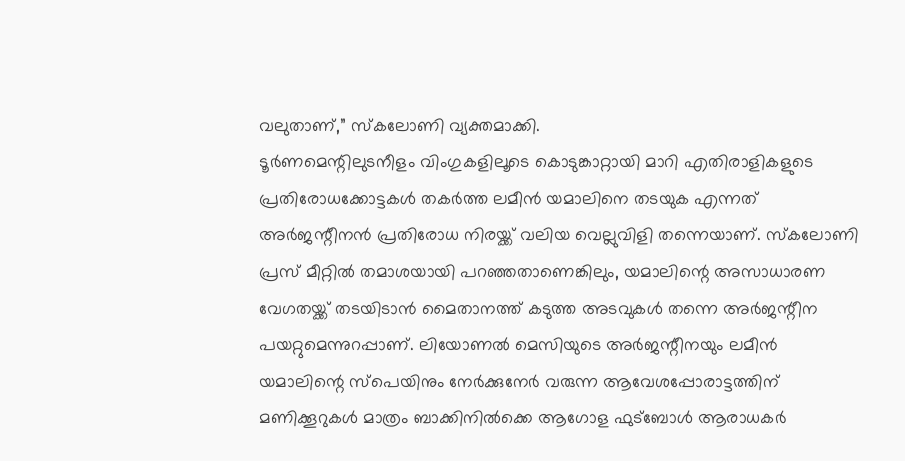വലുതാണ്,” സ്കലോണി വ്യക്തമാക്കി.
ടൂർണമെന്റിലുടനീളം വിംഗുകളിലൂടെ കൊടുങ്കാറ്റായി മാറി എതിരാളികളുടെ പ്രതിരോധക്കോട്ടകൾ തകർത്ത ലമീൻ യമാലിനെ തടയുക എന്നത് അർജന്റീനൻ പ്രതിരോധ നിരയ്ക്ക് വലിയ വെല്ലുവിളി തന്നെയാണ്. സ്കലോണി പ്രസ് മീറ്റിൽ തമാശയായി പറഞ്ഞതാണെങ്കിലും, യമാലിന്റെ അസാധാരണ വേഗതയ്ക്ക് തടയിടാൻ മൈതാനത്ത് കടുത്ത അടവുകൾ തന്നെ അർജന്റീന പയറ്റുമെന്നുറപ്പാണ്. ലിയോണൽ മെസിയുടെ അർജന്റീനയും ലമീൻ യമാലിന്റെ സ്പെയിനും നേർക്കുനേർ വരുന്ന ആവേശപ്പോരാട്ടത്തിന് മണിക്കൂറുകൾ മാത്രം ബാക്കിനിൽക്കെ ആഗോള ഫുട്ബോൾ ആരാധകർ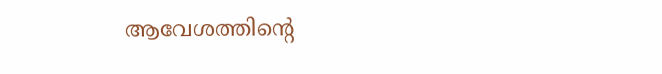ആവേശത്തിന്റെ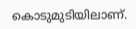കൊടുമുടിയിലാണ്.